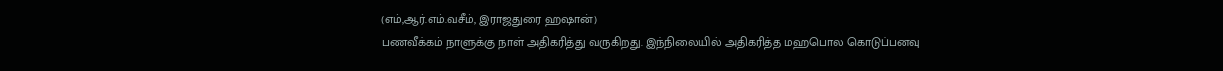(எம்,ஆர்.எம்.வசீம், இராஜதுரை ஹஷான்)
பணவீக்கம் நாளுக்கு நாள் அதிகரித்து வருகிறது. இந்நிலையில் அதிகரித்த மஹபொல கொடுப்பனவு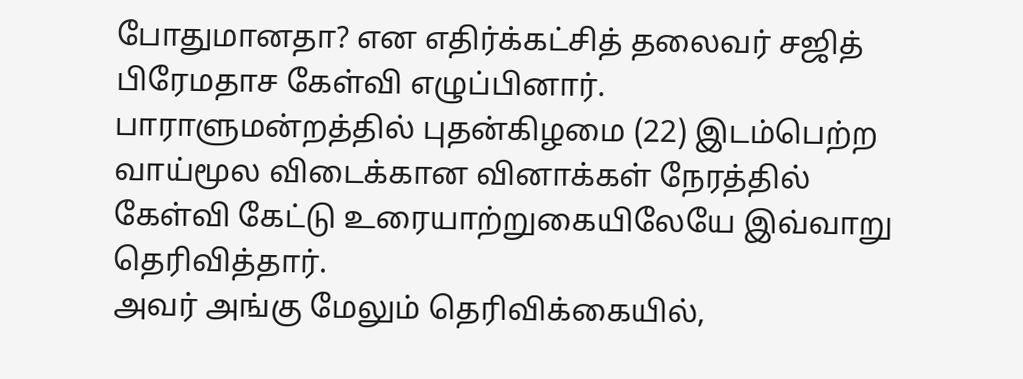போதுமானதா? என எதிர்க்கட்சித் தலைவர் சஜித் பிரேமதாச கேள்வி எழுப்பினார்.
பாராளுமன்றத்தில் புதன்கிழமை (22) இடம்பெற்ற வாய்மூல விடைக்கான வினாக்கள் நேரத்தில் கேள்வி கேட்டு உரையாற்றுகையிலேயே இவ்வாறு தெரிவித்தார்.
அவர் அங்கு மேலும் தெரிவிக்கையில்,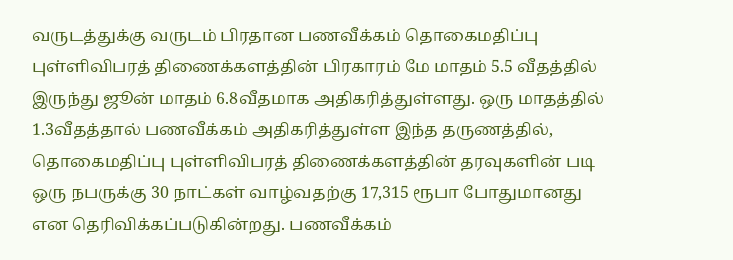வருடத்துக்கு வருடம் பிரதான பணவீக்கம் தொகைமதிப்பு புள்ளிவிபரத் திணைக்களத்தின் பிரகாரம் மே மாதம் 5.5 வீதத்தில் இருந்து ஜூன் மாதம் 6.8வீதமாக அதிகரித்துள்ளது. ஒரு மாதத்தில் 1.3வீதத்தால் பணவீக்கம் அதிகரித்துள்ள இந்த தருணத்தில், தொகைமதிப்பு புள்ளிவிபரத் திணைக்களத்தின் தரவுகளின் படி ஒரு நபருக்கு 30 நாட்கள் வாழ்வதற்கு 17,315 ரூபா போதுமானது என தெரிவிக்கப்படுகின்றது. பணவீக்கம்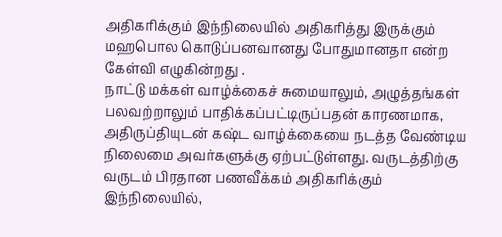அதிகரிக்கும் இந்நிலையில் அதிகரித்து இருக்கும் மஹபொல கொடுப்பனவானது போதுமானதா என்ற கேள்வி எழுகின்றது .
நாட்டு மக்கள் வாழ்க்கைச் சுமையாலும், அழுத்தங்கள் பலவற்றாலும் பாதிக்கப்பட்டிருப்பதன் காரணமாக, அதிருப்தியுடன் கஷ்ட வாழ்க்கையை நடத்த வேண்டிய நிலைமை அவர்களுக்கு ஏற்பட்டுள்ளது. வருடத்திற்கு வருடம் பிரதான பணவீக்கம் அதிகரிக்கும் இந்நிலையில்,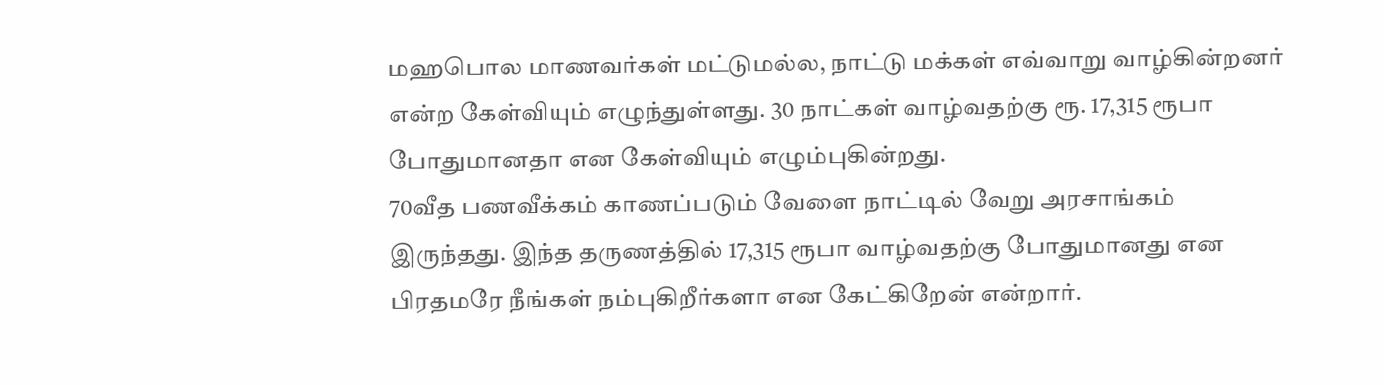மஹபொல மாணவர்கள் மட்டுமல்ல, நாட்டு மக்கள் எவ்வாறு வாழ்கின்றனர் என்ற கேள்வியும் எழுந்துள்ளது. 30 நாட்கள் வாழ்வதற்கு ரூ. 17,315 ரூபா போதுமானதா என கேள்வியும் எழும்புகின்றது.
70வீத பணவீக்கம் காணப்படும் வேளை நாட்டில் வேறு அரசாங்கம் இருந்தது. இந்த தருணத்தில் 17,315 ரூபா வாழ்வதற்கு போதுமானது என பிரதமரே நீங்கள் நம்புகிறீர்களா என கேட்கிறேன் என்றார்.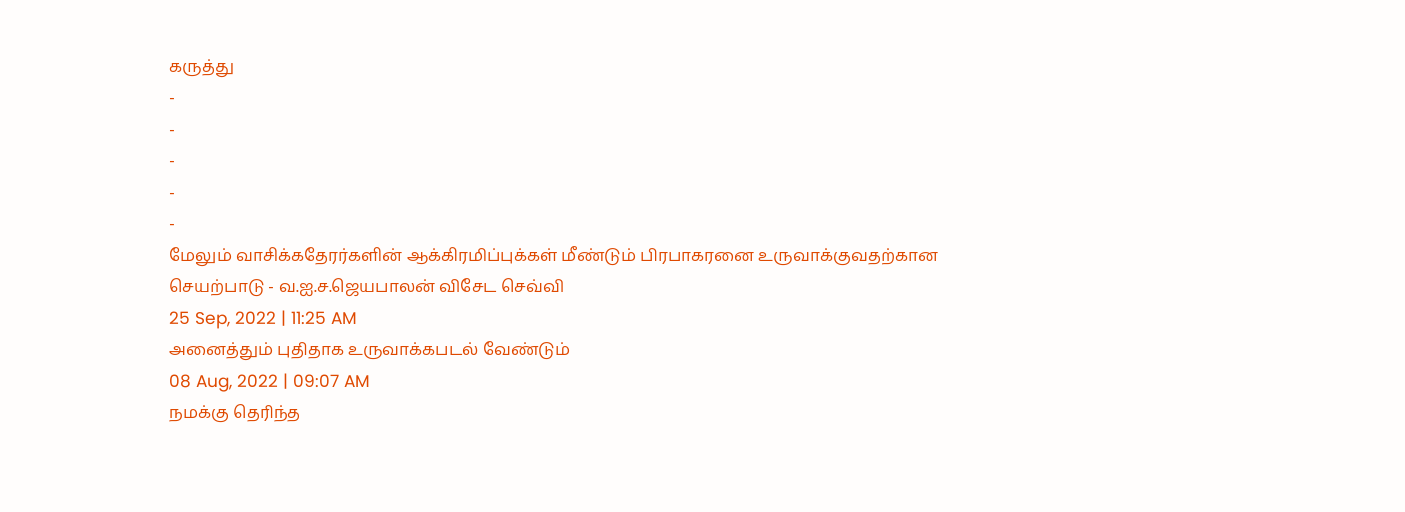கருத்து
-
-
-
-
-
மேலும் வாசிக்கதேரர்களின் ஆக்கிரமிப்புக்கள் மீண்டும் பிரபாகரனை உருவாக்குவதற்கான செயற்பாடு - வ.ஐ.ச.ஜெயபாலன் விசேட செவ்வி
25 Sep, 2022 | 11:25 AM
அனைத்தும் புதிதாக உருவாக்கபடல் வேண்டும்
08 Aug, 2022 | 09:07 AM
நமக்கு தெரிந்த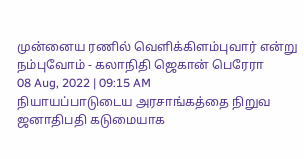முன்னைய ரணில் வெளிக்கிளம்புவார் என்று நம்புவோம் - கலாநிதி ஜெகான் பெரேரா
08 Aug, 2022 | 09:15 AM
நியாயப்பாடுடைய அரசாங்கத்தை நிறுவ ஜனாதிபதி கடுமையாக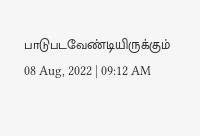பாடுபடவேண்டியிருக்கும்
08 Aug, 2022 | 09:12 AM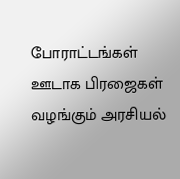போராட்டங்கள் ஊடாக பிரஜைகள் வழங்கும் அரசியல்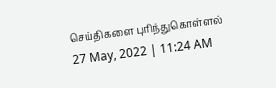செய்திகளை புரிந்துகொள்ளல்
27 May, 2022 | 11:24 AM